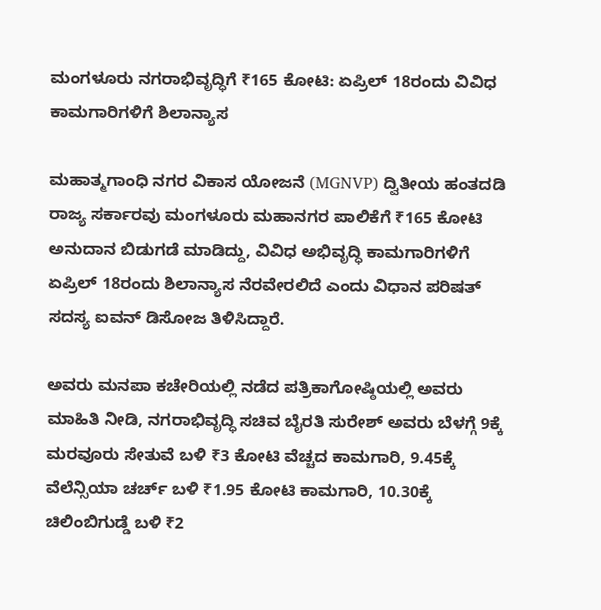ಮಂಗಳೂರು ನಗರಾಭಿವೃದ್ಧಿಗೆ ₹165 ಕೋಟಿ: ಏಪ್ರಿಲ್ 18ರಂದು ವಿವಿಧ ಕಾಮಗಾರಿಗಳಿಗೆ ಶಿಲಾನ್ಯಾಸ

ಮಹಾತ್ಮಗಾಂಧಿ ನಗರ ವಿಕಾಸ ಯೋಜನೆ (MGNVP) ದ್ವಿತೀಯ ಹಂತದಡಿ ರಾಜ್ಯ ಸರ್ಕಾರವು ಮಂಗಳೂರು ಮಹಾನಗರ ಪಾಲಿಕೆಗೆ ₹165 ಕೋಟಿ ಅನುದಾನ ಬಿಡುಗಡೆ ಮಾಡಿದ್ದು, ವಿವಿಧ ಅಭಿವೃದ್ಧಿ ಕಾಮಗಾರಿಗಳಿಗೆ ಏಪ್ರಿಲ್ 18ರಂದು ಶಿಲಾನ್ಯಾಸ ನೆರವೇರಲಿದೆ ಎಂದು ವಿಧಾನ ಪರಿಷತ್ ಸದಸ್ಯ ಐವನ್ ಡಿಸೋಜ ತಿಳಿಸಿದ್ದಾರೆ.

ಅವರು ಮನಪಾ ಕಚೇರಿಯಲ್ಲಿ ನಡೆದ ಪತ್ರಿಕಾಗೋಷ್ಠಿಯಲ್ಲಿ ಅವರು ಮಾಹಿತಿ ನೀಡಿ, ನಗರಾಭಿವೃದ್ಧಿ ಸಚಿವ ಬೈರತಿ ಸುರೇಶ್ ಅವರು ಬೆಳಗ್ಗೆ 9ಕ್ಕೆ ಮರವೂರು ಸೇತುವೆ ಬಳಿ ₹3 ಕೋಟಿ ವೆಚ್ಚದ ಕಾಮಗಾರಿ, 9.45ಕ್ಕೆ ವೆಲೆನ್ಸಿಯಾ ಚರ್ಚ್ ಬಳಿ ₹1.95 ಕೋಟಿ ಕಾಮಗಾರಿ, 10.30ಕ್ಕೆ ಚಿಲಿಂಬಿಗುಡ್ಡೆ ಬಳಿ ₹2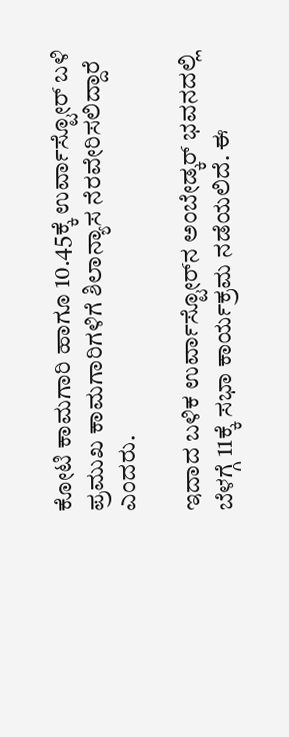ಕೋಟಿ ಕಾಮಗಾರಿ ಹಾಗೂ 10.45ಕ್ಕೆ ಉರ್ವಾಸ್ಟೋರ್ ಬಳಿ ಪ್ರಮುಖ ಕಾಮಗಾರಿಗಳಿಗೆ ಶಿಲಾನ್ಯಾಸ ನೆರವೇರಿಸಲಿದ್ದಾರೆ ಎಂದರು.

ಇದಾದ ಬಳಿಕ ಉರ್ವಾಸ್ಟೋರ್‌ನ ಅಂಬೇಡ್ಕರ್ ಭವನದಲ್ಲಿ ಬೆಳಗ್ಗೆ 11ಕ್ಕೆ ಸಭಾ ಕಾರ್ಯಕ್ರಮ ನಡೆಯಲಿದೆ. ಈ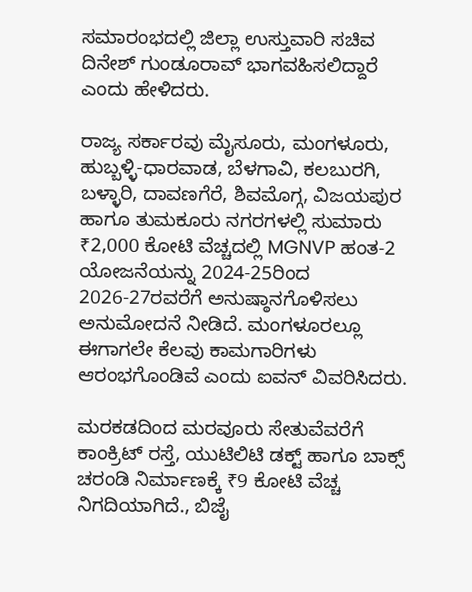ಸಮಾರಂಭದಲ್ಲಿ ಜಿಲ್ಲಾ ಉಸ್ತುವಾರಿ ಸಚಿವ ದಿನೇಶ್ ಗುಂಡೂರಾವ್ ಭಾಗವಹಿಸಲಿದ್ದಾರೆ ಎಂದು ಹೇಳಿದರು.

ರಾಜ್ಯ ಸರ್ಕಾರವು ಮೈಸೂರು, ಮಂಗಳೂರು, ಹುಬ್ಬಳ್ಳಿ-ಧಾರವಾಡ, ಬೆಳಗಾವಿ, ಕಲಬುರಗಿ, ಬಳ್ಳಾರಿ, ದಾವಣಗೆರೆ, ಶಿವಮೊಗ್ಗ, ವಿಜಯಪುರ ಹಾಗೂ ತುಮಕೂರು ನಗರಗಳಲ್ಲಿ ಸುಮಾರು ₹2,000 ಕೋಟಿ ವೆಚ್ಚದಲ್ಲಿ MGNVP ಹಂತ-2 ಯೋಜನೆಯನ್ನು 2024-25ರಿಂದ 2026-27ರವರೆಗೆ ಅನುಷ್ಠಾನಗೊಳಿಸಲು ಅನುಮೋದನೆ ನೀಡಿದೆ. ಮಂಗಳೂರಲ್ಲೂ ಈಗಾಗಲೇ ಕೆಲವು ಕಾಮಗಾರಿಗಳು ಆರಂಭಗೊಂಡಿವೆ ಎಂದು ಐವನ್ ವಿವರಿಸಿದರು.

ಮರಕಡದಿಂದ ಮರವೂರು ಸೇತುವೆವರೆಗೆ ಕಾಂಕ್ರಿಟ್ ರಸ್ತೆ, ಯುಟಿಲಿಟಿ ಡಕ್ಟ್ ಹಾಗೂ ಬಾಕ್ಸ್ ಚರಂಡಿ ನಿರ್ಮಾಣಕ್ಕೆ ₹9 ಕೋಟಿ ವೆಚ್ಚ ನಿಗದಿಯಾಗಿದೆ., ಬಿಜೈ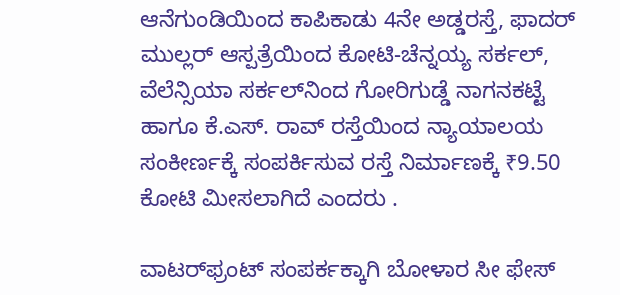ಆನೆಗುಂಡಿಯಿಂದ ಕಾಪಿಕಾಡು 4ನೇ ಅಡ್ಡರಸ್ತೆ, ಫಾದರ್ ಮುಲ್ಲರ್ ಆಸ್ಪತ್ರೆಯಿಂದ ಕೋಟಿ-ಚೆನ್ನಯ್ಯ ಸರ್ಕಲ್, ವೆಲೆನ್ಸಿಯಾ ಸರ್ಕಲ್‌ನಿಂದ ಗೋರಿಗುಡ್ಡೆ ನಾಗನಕಟ್ಟೆ ಹಾಗೂ ಕೆ.ಎಸ್. ರಾವ್ ರಸ್ತೆಯಿಂದ ನ್ಯಾಯಾಲಯ ಸಂಕೀರ್ಣಕ್ಕೆ ಸಂಪರ್ಕಿಸುವ ರಸ್ತೆ ನಿರ್ಮಾಣಕ್ಕೆ ₹9.50 ಕೋಟಿ ಮೀಸಲಾಗಿದೆ ಎಂದರು .

ವಾಟರ್‌ಫ್ರಂಟ್ ಸಂಪರ್ಕಕ್ಕಾಗಿ ಬೋಳಾರ ಸೀ ಫೇಸ್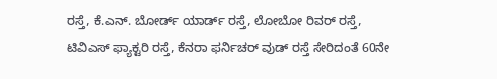ರಸ್ತೆ, ಕೆ.ಎನ್. ಬೋರ್ಡ್ ಯಾರ್ಡ್ ರಸ್ತೆ, ಲೋಬೋ ರಿವರ್ ರಸ್ತೆ, ಟಿವಿಎಸ್ ಫ್ಯಾಕ್ಟರಿ ರಸ್ತೆ, ಕೆನರಾ ಫರ್ನಿಚರ್ ವುಡ್ ರಸ್ತೆ ಸೇರಿದಂತೆ 60ನೇ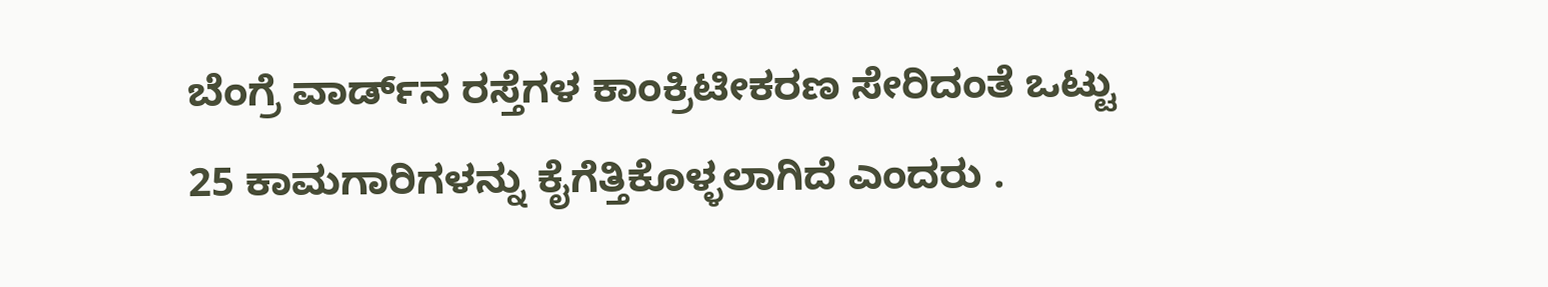ಬೆಂಗ್ರೆ ವಾರ್ಡ್‌ನ ರಸ್ತೆಗಳ ಕಾಂಕ್ರಿಟೀಕರಣ ಸೇರಿದಂತೆ ಒಟ್ಟು 25 ಕಾಮಗಾರಿಗಳನ್ನು ಕೈಗೆತ್ತಿಕೊಳ್ಳಲಾಗಿದೆ ಎಂದರು .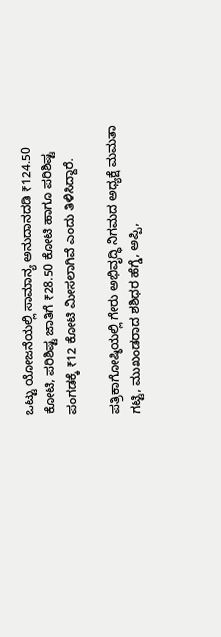ಒಟ್ಟು ಯೋಜನೆಯಲ್ಲಿ ಸಾಮಾನ್ಯ ಅನುದಾನದಡಿ ₹124.50 ಕೋಟಿ, ಪರಿಶಿಷ್ಟ ಜಾತಿಗೆ ₹28.50 ಕೋಟಿ ಹಾಗೂ ಪರಿಶಿಷ್ಟ ಪಂಗಡಕ್ಕೆ ₹12 ಕೋಟಿ ಮೀಸಲಾಗಿವೆ ಎಂದು ತಿಳಿಸಿದ್ದಾರೆ.

ಪತ್ರಿಕಾಗೋಷ್ಠಿಯಲ್ಲಿ ಗೇರು ಅಭಿವೃದ್ಧಿ ನಿಗಮದ ಅಧ್ಯಕ್ಷೆ ಮಮತಾ ಗಟ್ಟಿ, ಮುಖಂಡರಾದ ಶಶಿಧರ ಹೆಗ್ಡೆ, ಅಪ್ಪಿ,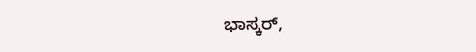ಭಾಸ್ಕರ್,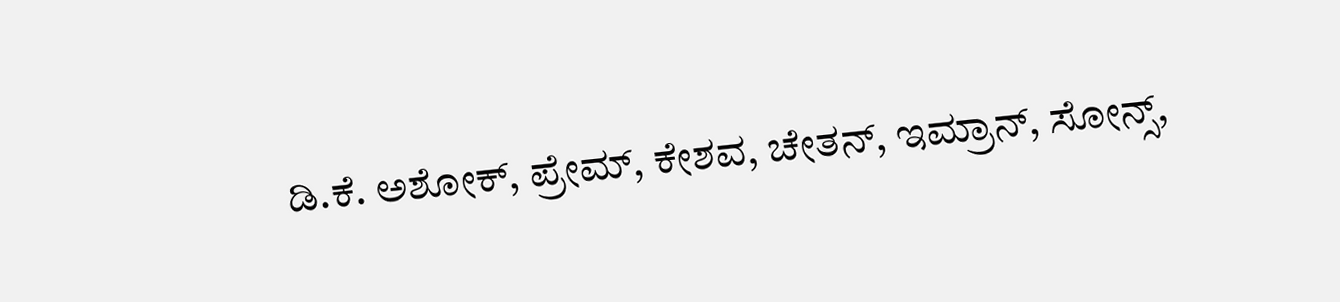ಡಿ.ಕೆ. ಅಶೋಕ್, ಪ್ರೇಮ್, ಕೇಶವ, ಚೇತನ್, ಇಮ್ರಾನ್, ಸೋನ್ಸ್,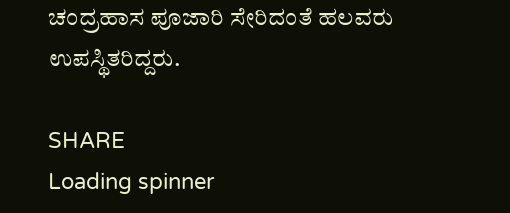ಚಂದ್ರಹಾಸ ಪೂಜಾರಿ ಸೇರಿದಂತೆ ಹಲವರು ಉಪಸ್ಥಿತರಿದ್ದರು.

SHARE
Loading spinner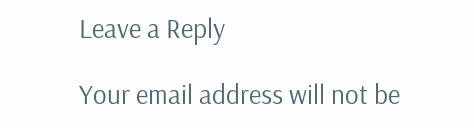Leave a Reply

Your email address will not be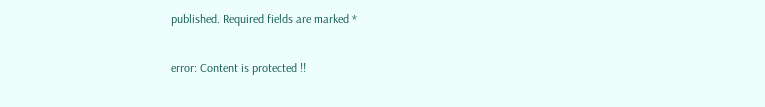published. Required fields are marked *

error: Content is protected !!